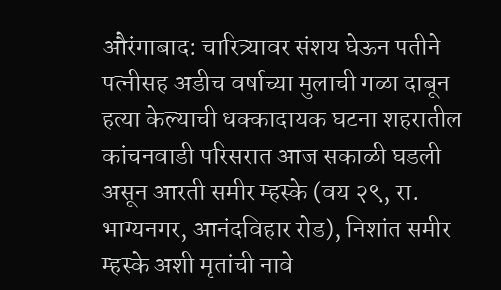औरंगाबाद: चारित्र्यावर संशय घेऊन पतीने पत्नीसह अडीच वर्षाच्या मुलाची गळा दाबून हत्या केल्याची धक्कादायक घटना शहरातील कांचनवाडी परिसरात आज सकाळी घडली असून आरती समीर म्हस्के (वय २९, रा. भाग्यनगर, आनंदविहार रोड), निशांत समीर म्हस्के अशी मृतांची नावे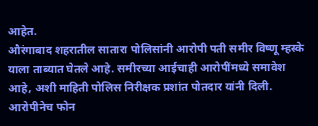आहेत.
औरंगाबाद शहरातील सातारा पोलिसांनी आरोपी पती समीर विष्णू म्हस्के याला ताब्यात घेतले आहे. समीरच्या आईचाही आरोपींमध्ये समावेश आहे, अशी माहिती पोलिस निरीक्षक प्रशांत पोतदार यांनी दिली.
आरोपीनेच फोन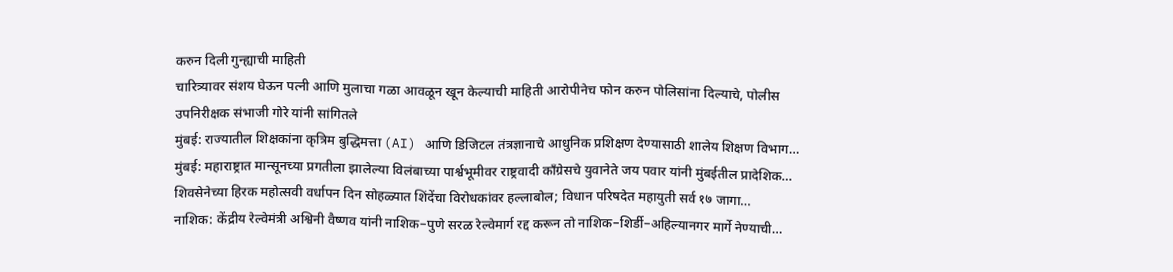करुन दिली गुन्ह्याची माहिती
चारित्र्यावर संशय घेऊन पत्नी आणि मुलाचा गळा आवळून खून केल्याची माहिती आरोपीनेच फोन करुन पोलिसांना दिल्याचे, पोलीस उपनिरीक्षक संभाजी गोरे यांनी सांगितले
मुंबई: राज्यातील शिक्षकांना कृत्रिम बुद्धिमत्ता (AI) आणि डिजिटल तंत्रज्ञानाचे आधुनिक प्रशिक्षण देण्यासाठी शालेय शिक्षण विभाग…
मुंबई: महाराष्ट्रात मान्सूनच्या प्रगतीला झालेल्या विलंबाच्या पार्श्वभूमीवर राष्ट्रवादी काँग्रेसचे युवानेते जय पवार यांनी मुंबईतील प्रादेशिक…
शिवसेनेच्या हिरक महोत्सवी वर्धापन दिन सोहळ्यात शिंदेंचा विरोधकांवर हल्लाबोल; विधान परिषदेत महायुती सर्व १७ जागा…
नाशिक: केंद्रीय रेल्वेमंत्री अश्विनी वैष्णव यांनी नाशिक–पुणे सरळ रेल्वेमार्ग रद्द करून तो नाशिक–शिर्डी–अहिल्यानगर मार्गे नेण्याची…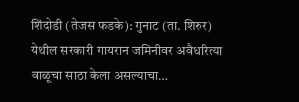शिंदोडी (तेजस फडके): गुनाट (ता. शिरुर) येथील सरकारी गायरान जमिनीवर अवैधरित्या वाळूचा साठा केला असल्याचा…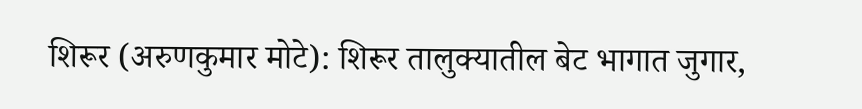शिरूर (अरुणकुमार मोटे): शिरूर तालुक्यातील बेट भागात जुगार,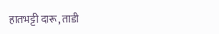हातभट्टी दारू, ताडी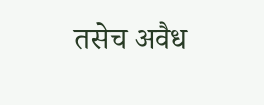तसेच अवैध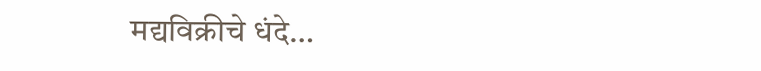मद्यविक्रीचे धंदे…